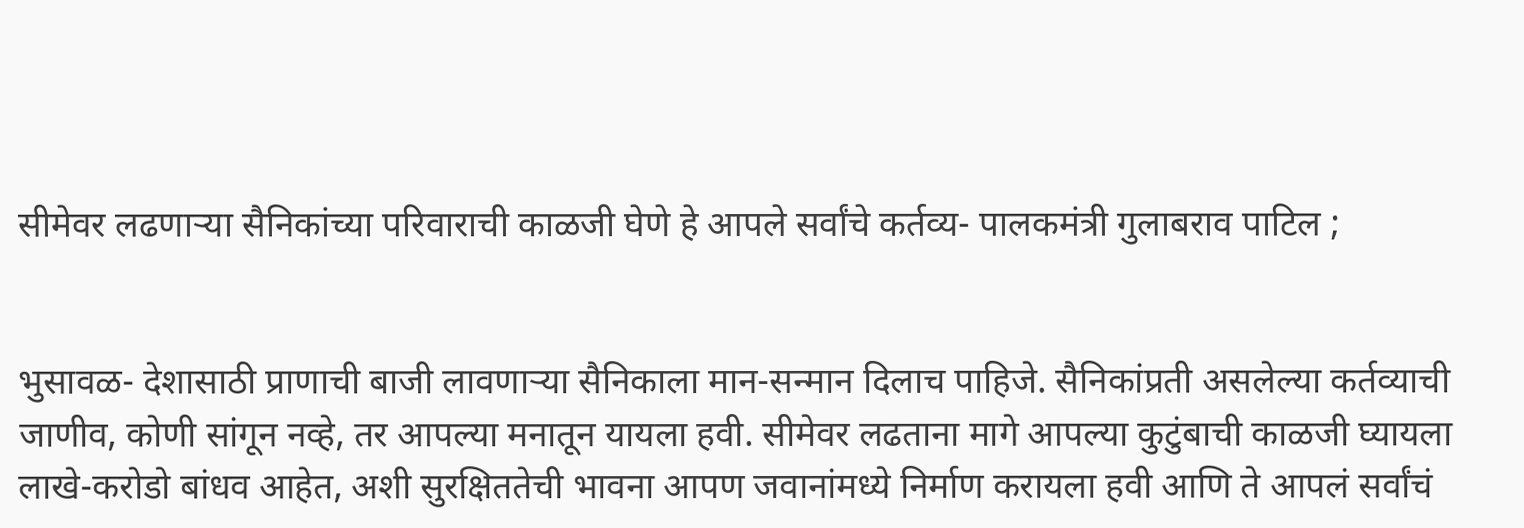सीमेवर लढणाऱ्या सैनिकांच्या परिवाराची काळजी घेणे हे आपले सर्वांचे कर्तव्य- पालकमंत्री गुलाबराव पाटिल ;


भुसावळ- देशासाठी प्राणाची बाजी लावणाऱ्या सैनिकाला मान-सन्मान दिलाच पाहिजे. सैनिकांप्रती असलेल्या कर्तव्याची जाणीव, कोणी सांगून नव्हे, तर आपल्या मनातून यायला हवी. सीमेवर लढताना मागे आपल्या कुटुंबाची काळजी घ्यायला लाखे-करोडो बांधव आहेत, अशी सुरक्षिततेची भावना आपण जवानांमध्ये निर्माण करायला हवी आणि ते आपलं सर्वांचं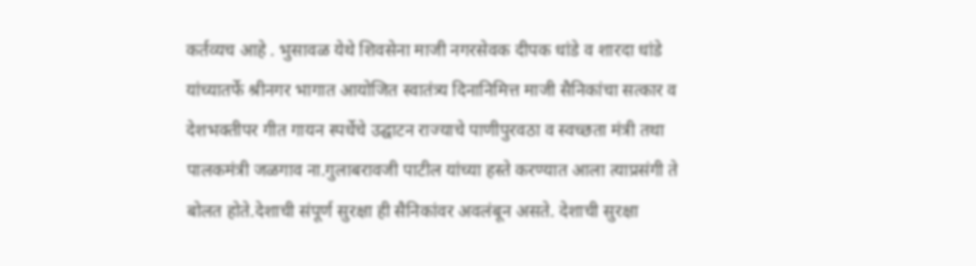कर्तव्यच आहे . भुसावळ येथे शिवसेना माजी नगरसेवक दीपक धांडे व शारदा धांडे यांच्यातर्फे श्रीनगर भागात आयोजित स्वातंत्र्य दिनानिमित्त माजी सैनिकांचा सत्कार व देशभक्तीपर गीत गायन स्पर्धेचे उद्घाटन राज्याचे पाणीपुरवठा व स्वच्छता मंत्री तथा पालकमंत्री जळगाव ना.गुलाबरावजी पाटील यांच्या हस्ते करण्यात आला त्याप्रसंगी ते बोलत होते.देशाची संपूर्ण सुरक्षा ही सैनिकांवर अवलंबून असते. देशाची सुरक्षा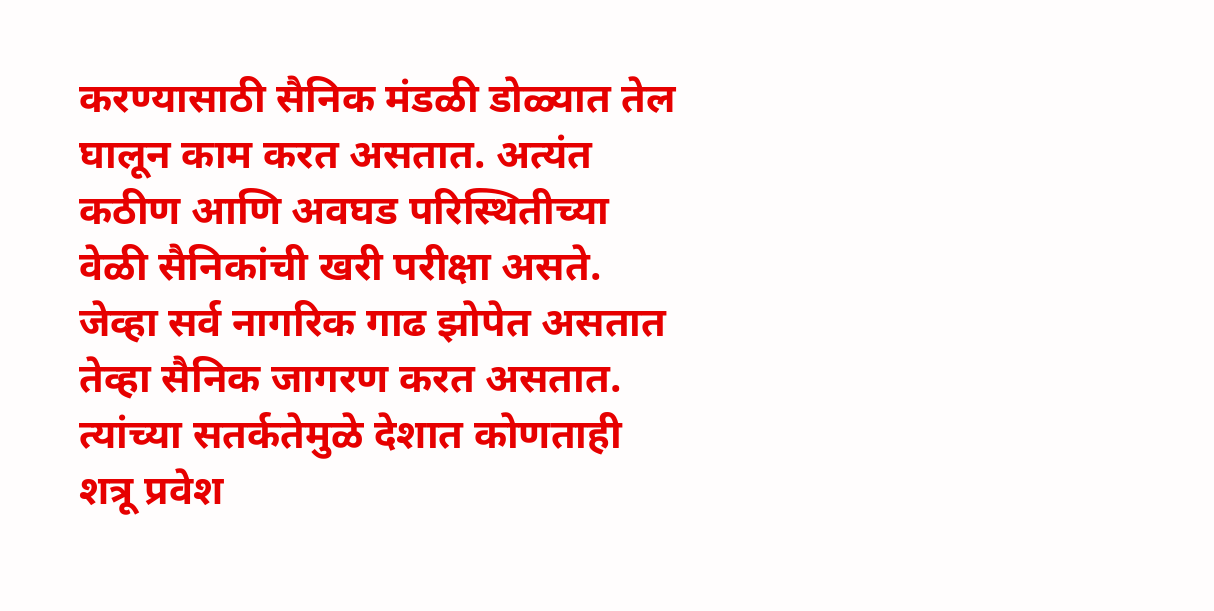करण्यासाठी सैनिक मंडळी डोळ्यात तेल घालून काम करत असतात. अत्यंत कठीण आणि अवघड परिस्थितीच्या वेळी सैनिकांची खरी परीक्षा असते. जेव्हा सर्व नागरिक गाढ झोपेत असतात तेव्हा सैनिक जागरण करत असतात. त्यांच्या सतर्कतेमुळे देशात कोणताही शत्रू प्रवेश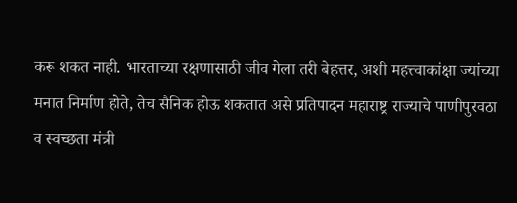करू शकत नाही. भारताच्या रक्षणासाठी जीव गेला तरी बेहत्तर, अशी महत्त्वाकांक्षा ज्यांच्या मनात निर्माण होते, तेच सैनिक होऊ शकतात असे प्रतिपादन महाराष्ट्र राज्याचे पाणीपुरवठा व स्वच्छता मंत्री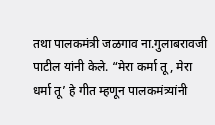तथा पालकमंत्री जळगाव ना.गुलाबरावजी पाटील यांनी केले. “मेरा कर्मा तू, मेरा धर्मा तू’ हे गीत म्हणून पालकमंत्र्यांनी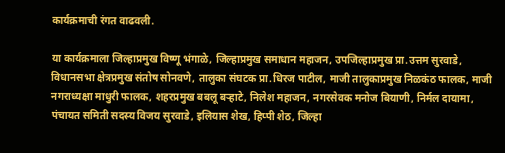कार्यक्रमाची रंगत वाढवली.

या कार्यक्रमाला जिल्हाप्रमुख विष्णू भंगाळे, जिल्हाप्रमुख समाधान महाजन, उपजिल्हाप्रमुख प्रा.उत्तम सुरवाडे, विधानसभा क्षेत्रप्रमुख संतोष सोनवणे, तालुका संघटक प्रा.धिरज पाटील, माजी तालुकाप्रमुख निळकंठ फालक, माजी नगराध्यक्षा माधुरी फालक, शहरप्रमुख बबलू बऱ्हाटे, निलेश महाजन, नगरसेवक मनोज बियाणी, निर्मल दायामा, पंचायत समिती सदस्य विजय सुरवाडे, इलियास शेख, हिप्पी शेठ, जिल्हा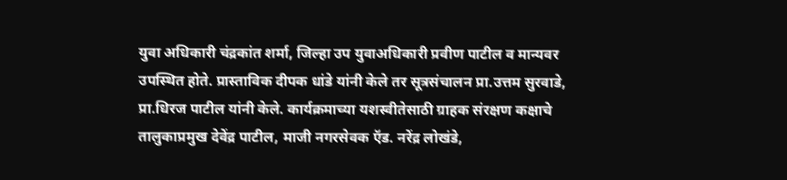युवा अधिकारी चंद्रकांत शर्मा, जिल्हा उप युवाअधिकारी प्रवीण पाटील व मान्यवर उपस्थित होते. प्रास्ताविक दीपक धांडे यांनी केले तर सूत्रसंचालन प्रा.उत्तम सुरवाडे, प्रा.धिरज पाटील यांनी केले. कार्यक्रमाच्या यशस्वीतेसाठी ग्राहक संरक्षण कक्षाचे तालुकाप्रमुख देवेंद्र पाटील, माजी नगरसेवक ऍड. नरेंद्र लोखंडे,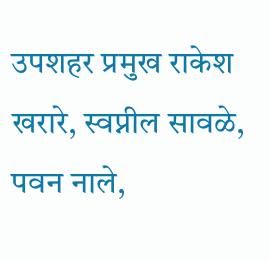उपशहर प्रमुख राकेश खरारे, स्वप्नील सावळे, पवन नाले,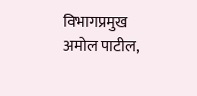विभागप्रमुख अमोल पाटील,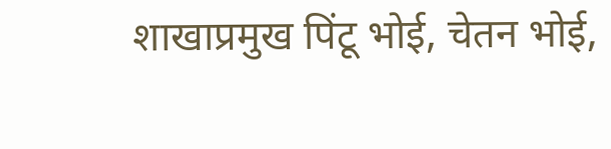शाखाप्रमुख पिंटू भोई, चेतन भोई,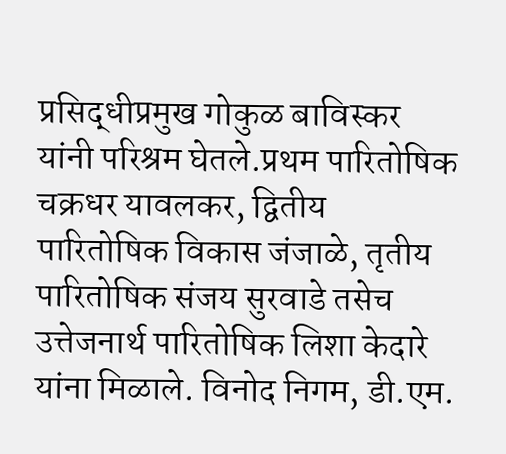प्रसिद्धीप्रमुख गोकुळ बाविस्कर यांनी परिश्रम घेतले.प्रथम पारितोषिक चक्रधर यावलकर, द्वितीय पारितोषिक विकास जंजाळे, तृतीय पारितोषिक संजय सुरवाडे तसेच उत्तेजनार्थ पारितोषिक लिशा केदारे यांना मिळाले. विनोद निगम, डी.एम.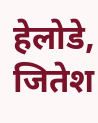हेलोडे, जितेश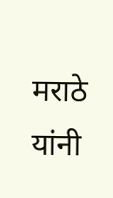मराठे यांनी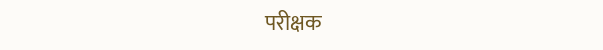परीक्षक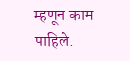म्हणून काम पाहिले.